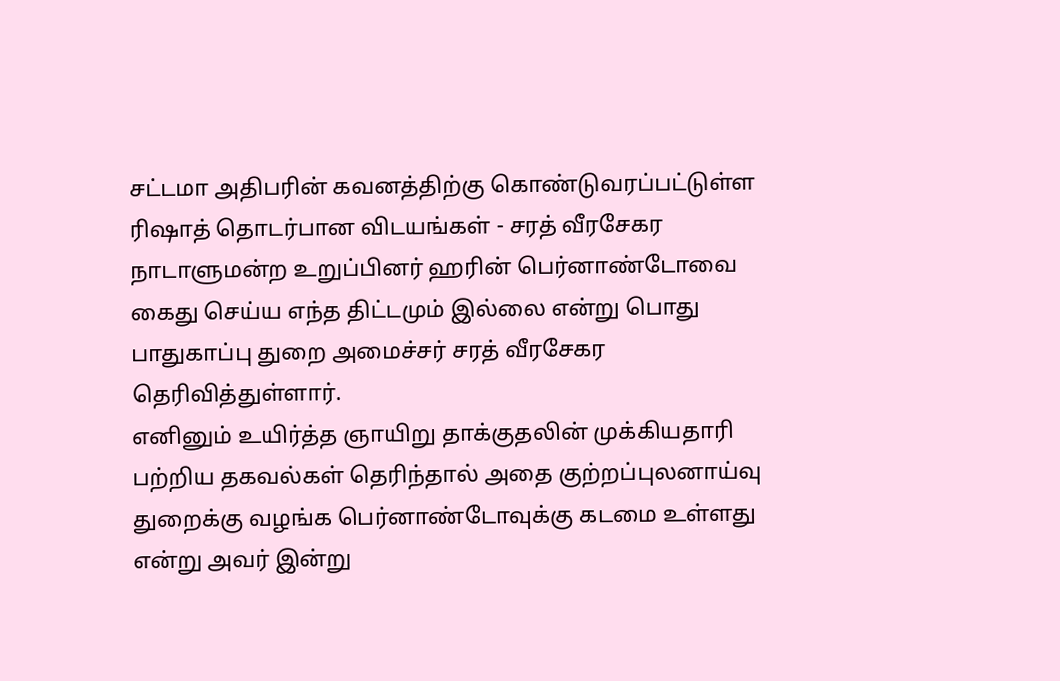சட்டமா அதிபரின் கவனத்திற்கு கொண்டுவரப்பட்டுள்ள ரிஷாத் தொடர்பான விடயங்கள் - சரத் வீரசேகர
நாடாளுமன்ற உறுப்பினர் ஹரின் பெர்னாண்டோவை கைது செய்ய எந்த திட்டமும் இல்லை என்று பொது பாதுகாப்பு துறை அமைச்சர் சரத் வீரசேகர தெரிவித்துள்ளார்.
எனினும் உயிர்த்த ஞாயிறு தாக்குதலின் முக்கியதாரி பற்றிய தகவல்கள் தெரிந்தால் அதை குற்றப்புலனாய்வு துறைக்கு வழங்க பெர்னாண்டோவுக்கு கடமை உள்ளது என்று அவர் இன்று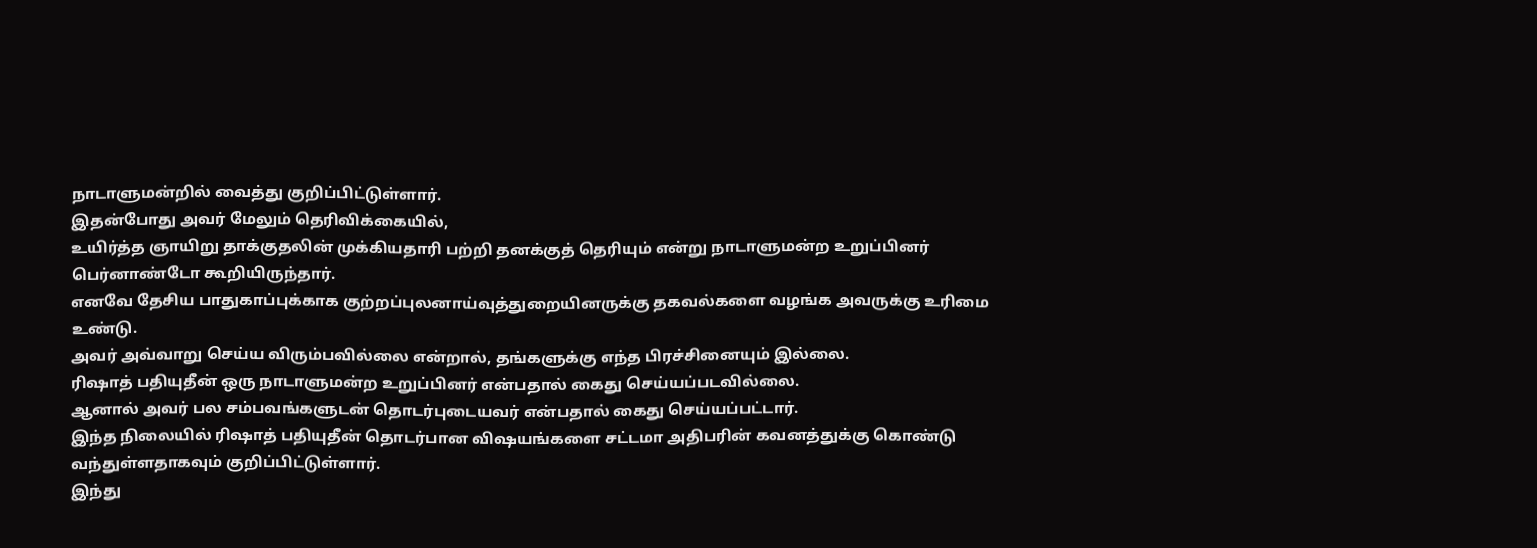நாடாளுமன்றில் வைத்து குறிப்பிட்டுள்ளார்.
இதன்போது அவர் மேலும் தெரிவிக்கையில்,
உயிர்த்த ஞாயிறு தாக்குதலின் முக்கியதாரி பற்றி தனக்குத் தெரியும் என்று நாடாளுமன்ற உறுப்பினர் பெர்னாண்டோ கூறியிருந்தார்.
எனவே தேசிய பாதுகாப்புக்காக குற்றப்புலனாய்வுத்துறையினருக்கு தகவல்களை வழங்க அவருக்கு உரிமை உண்டு.
அவர் அவ்வாறு செய்ய விரும்பவில்லை என்றால், தங்களுக்கு எந்த பிரச்சினையும் இல்லை.
ரிஷாத் பதியுதீன் ஒரு நாடாளுமன்ற உறுப்பினர் என்பதால் கைது செய்யப்படவில்லை.
ஆனால் அவர் பல சம்பவங்களுடன் தொடர்புடையவர் என்பதால் கைது செய்யப்பட்டார்.
இந்த நிலையில் ரிஷாத் பதியுதீன் தொடர்பான விஷயங்களை சட்டமா அதிபரின் கவனத்துக்கு கொண்டு வந்துள்ளதாகவும் குறிப்பிட்டுள்ளார்.
இந்து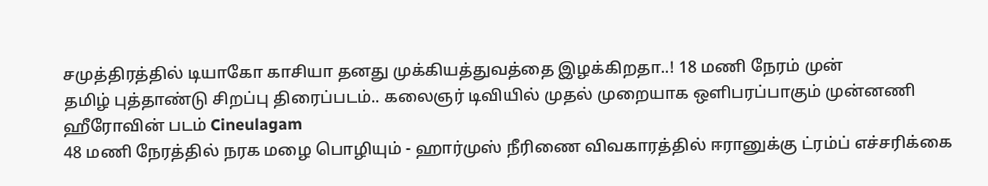சமுத்திரத்தில் டியாகோ காசியா தனது முக்கியத்துவத்தை இழக்கிறதா..! 18 மணி நேரம் முன்
தமிழ் புத்தாண்டு சிறப்பு திரைப்படம்.. கலைஞர் டிவியில் முதல் முறையாக ஒளிபரப்பாகும் முன்னணி ஹீரோவின் படம் Cineulagam
48 மணி நேரத்தில் நரக மழை பொழியும் - ஹார்முஸ் நீரிணை விவகாரத்தில் ஈரானுக்கு ட்ரம்ப் எச்சரிக்கை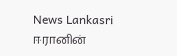News Lankasri
ஈரானின்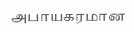அபாயகரமான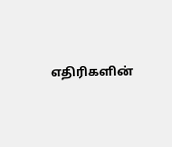எதிரிகளின்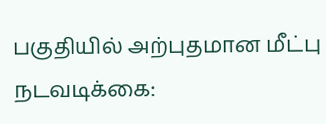பகுதியில் அற்புதமான மீட்பு நடவடிக்கை: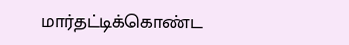மார்தட்டிக்கொண்ட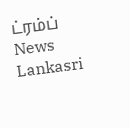ட்ரம்ப் News Lankasri